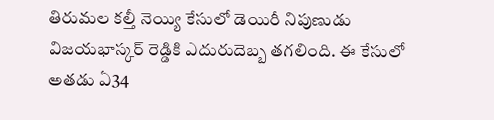తిరుమల కల్తీ నెయ్యి కేసులో డెయిరీ నిపుణుడు విజయభాస్కర్ రెడ్డికి ఎదురుదెబ్బ తగలింది. ఈ కేసులో అతడు ఏ34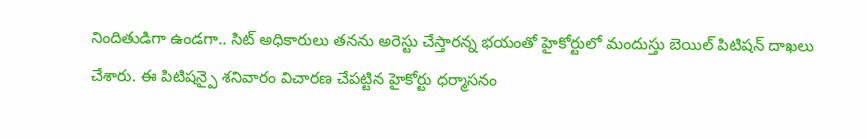నిందితుడిగా ఉండగా.. సిట్ అధికారులు తనను అరెస్టు చేస్తారన్న భయంతో హైకోర్టులో మందుస్తు బెయిల్ పిటిషన్ దాఖలు చేశారు. ఈ పిటిషన్పై శనివారం విచారణ చేపట్టిన హైకోర్టు ధర్మాసనం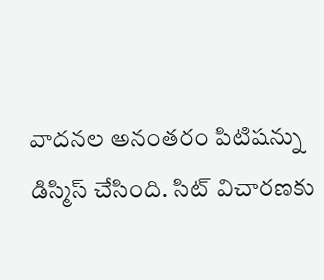వాదనల అనంతరం పిటిషన్ను డిస్మిస్ చేసింది. సిట్ విచారణకు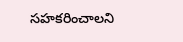సహకరించాలని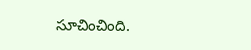సూచించింది.